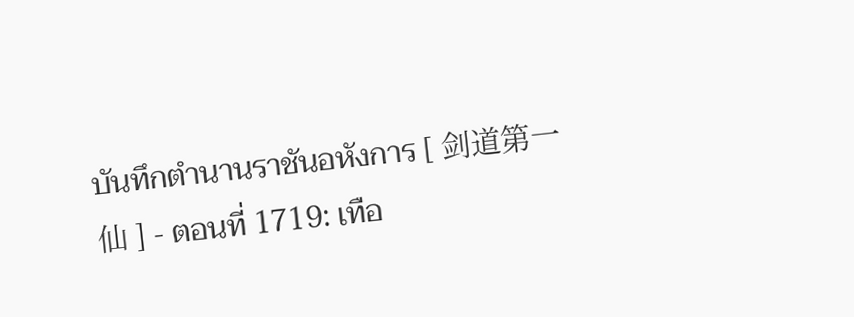บันทึกตำนานราชันอหังการ [ 剑道第一仙 ] - ตอนที่ 1719: เทือ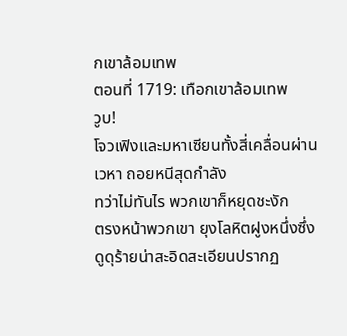กเขาล้อมเทพ
ตอนที่ 1719: เทือกเขาล้อมเทพ
วูบ!
โจวเฟิงและมหาเซียนทั้งสี่เคลื่อนผ่านเวหา ถอยหนีสุดกำลัง
ทว่าไม่ทันไร พวกเขาก็หยุดชะงัก
ตรงหน้าพวกเขา ยุงโลหิตฝูงหนึ่งซึ่งดูดุร้ายน่าสะอิดสะเอียนปรากฏ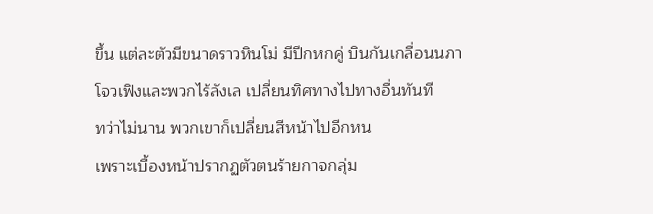ขึ้น แต่ละตัวมีขนาดราวหินโม่ มีปีกหกคู่ บินกันเกลื่อนนภา
โจวเฟิงและพวกไร้ลังเล เปลี่ยนทิศทางไปทางอื่นทันที
ทว่าไม่นาน พวกเขาก็เปลี่ยนสีหน้าไปอีกหน
เพราะเบื้องหน้าปรากฏตัวตนร้ายกาจกลุ่ม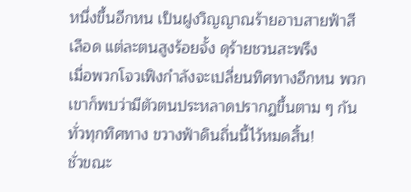หนึ่งขึ้นอีกหน เป็นฝูงวิญญาณร้ายอาบสายฟ้าสีเลือด แต่ละตนสูงร้อยจั้ง ดุร้ายชวนสะพรึง
เมื่อพวกโจวเฟิงกำลังจะเปลี่ยนทิศทางอีกหน พวกเขาก็พบว่ามีตัวตนประหลาดปรากฏขึ้นตาม ๆ กันทั่วทุกทิศทาง ขวางฟ้าดินถิ่นนี้ไว้หมดสิ้น!
ชั่วขณะ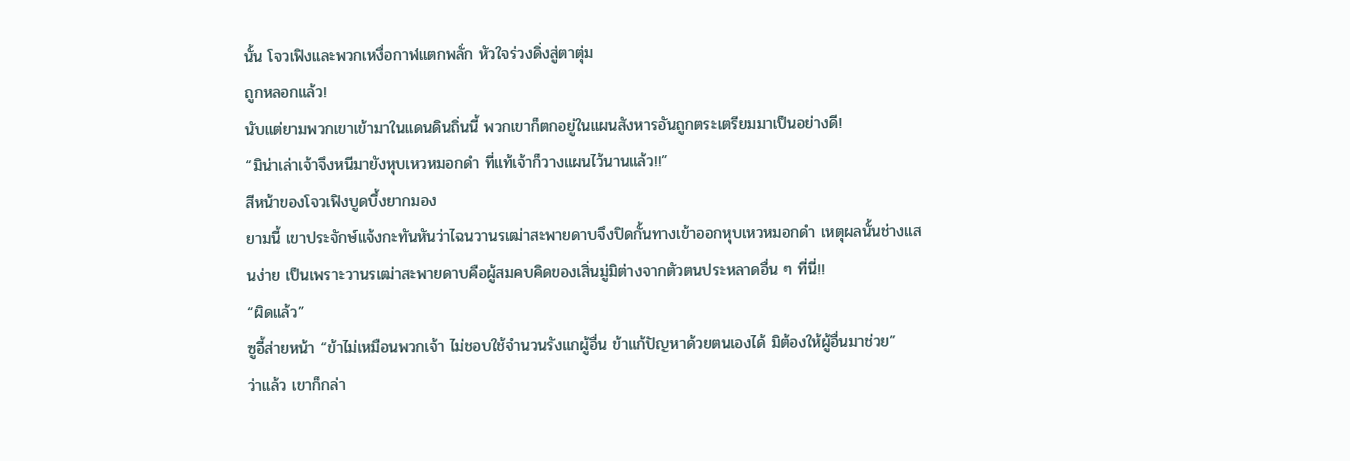นั้น โจวเฟิงและพวกเหงื่อกาฬแตกพลั่ก หัวใจร่วงดิ่งสู่ตาตุ่ม
ถูกหลอกแล้ว!
นับแต่ยามพวกเขาเข้ามาในแดนดินถิ่นนี้ พวกเขาก็ตกอยู่ในแผนสังหารอันถูกตระเตรียมมาเป็นอย่างดี!
“มิน่าเล่าเจ้าจึงหนีมายังหุบเหวหมอกดำ ที่แท้เจ้าก็วางแผนไว้นานแล้ว!!”
สีหน้าของโจวเฟิงบูดบึ้งยากมอง
ยามนี้ เขาประจักษ์แจ้งกะทันหันว่าไฉนวานรเฒ่าสะพายดาบจึงปิดกั้นทางเข้าออกหุบเหวหมอกดำ เหตุผลนั้นช่างแสนง่าย เป็นเพราะวานรเฒ่าสะพายดาบคือผู้สมคบคิดของเสิ่นมู่มิต่างจากตัวตนประหลาดอื่น ๆ ที่นี่!!
“ผิดแล้ว”
ซูอี้ส่ายหน้า “ข้าไม่เหมือนพวกเจ้า ไม่ชอบใช้จำนวนรังแกผู้อื่น ข้าแก้ปัญหาด้วยตนเองได้ มิต้องให้ผู้อื่นมาช่วย”
ว่าแล้ว เขาก็กล่า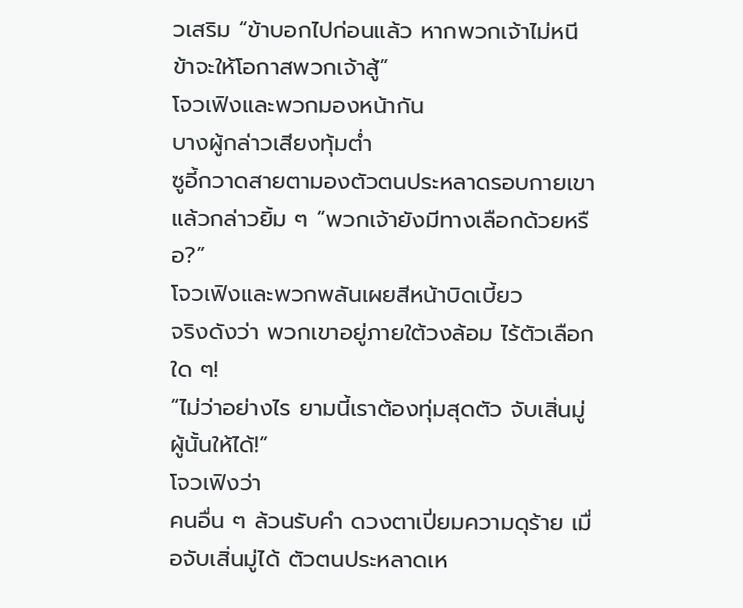วเสริม “ข้าบอกไปก่อนแล้ว หากพวกเจ้าไม่หนี ข้าจะให้โอกาสพวกเจ้าสู้”
โจวเฟิงและพวกมองหน้ากัน
บางผู้กล่าวเสียงทุ้มต่ำ
ซูอี้กวาดสายตามองตัวตนประหลาดรอบกายเขา แล้วกล่าวยิ้ม ๆ “พวกเจ้ายังมีทางเลือกด้วยหรือ?”
โจวเฟิงและพวกพลันเผยสีหน้าบิดเบี้ยว
จริงดังว่า พวกเขาอยู่ภายใต้วงล้อม ไร้ตัวเลือกใด ๆ!
“ไม่ว่าอย่างไร ยามนี้เราต้องทุ่มสุดตัว จับเสิ่นมู่ผู้นั้นให้ได้!”
โจวเฟิงว่า
คนอื่น ๆ ล้วนรับคำ ดวงตาเปี่ยมความดุร้าย เมื่อจับเสิ่นมู่ได้ ตัวตนประหลาดเห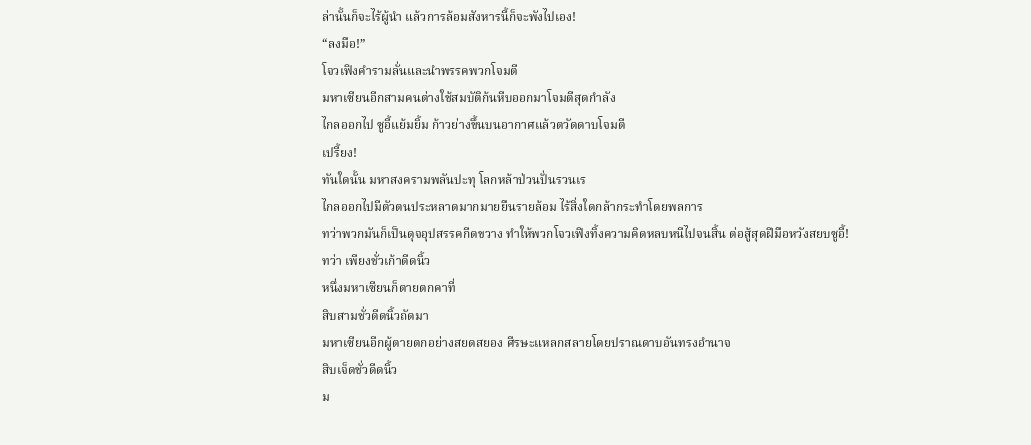ล่านั้นก็จะไร้ผู้นำ แล้วการล้อมสังหารนี้ก็จะพังไปเอง!
“ลงมือ!”
โจวเฟิงคำรามลั่นและนำพรรคพวกโจมตี
มหาเซียนอีกสามคนต่างใช้สมบัติก้นหีบออกมาโจมตีสุดกำลัง
ไกลออกไป ซูอี้แย้มยิ้ม ก้าวย่างขึ้นบนอากาศแล้วตวัดดาบโจมตี
เปรี้ยง!
ทันใดนั้น มหาสงครามพลันปะทุ โลกหล้าป่วนปั่นรวนเร
ไกลออกไปมีตัวตนประหลาดมากมายยืนรายล้อม ไร้สิ่งใดกล้ากระทำโดยพลการ
ทว่าพวกมันก็เป็นดุจอุปสรรคกีดขวาง ทำให้พวกโจวเฟิงทิ้งความคิดหลบหนีไปจนสิ้น ต่อสู้สุดฝีมือหวังสยบซูอี้!
ทว่า เพียงชั่วเก้าดีดนิ้ว
หนึ่งมหาเซียนก็ตายตกคาที่
สิบสามชั่วดีดนิ้วถัดมา
มหาเซียนอีกผู้ตายตกอย่างสยดสยอง ศีรษะแหลกสลายโดยปราณดาบอันทรงอำนาจ
สิบเจ็ดชั่วดีดนิ้ว
ม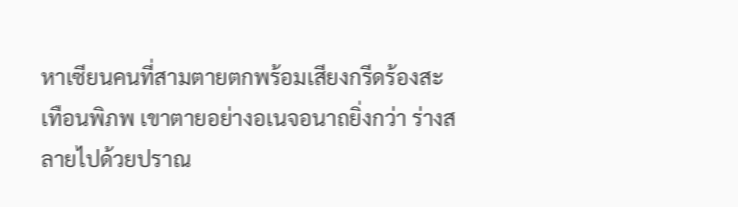หาเซียนคนที่สามตายตกพร้อมเสียงกรีดร้องสะเทือนพิภพ เขาตายอย่างอเนจอนาถยิ่งกว่า ร่างสลายไปด้วยปราณ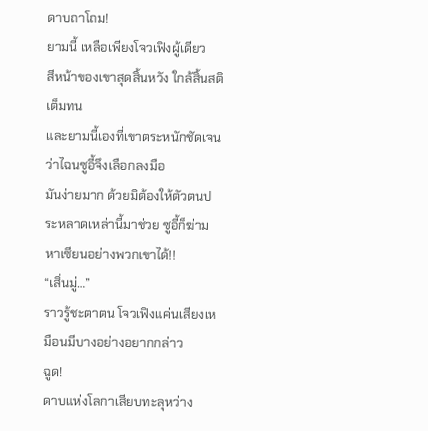ดาบถาโถม!
ยามนี้ เหลือเพียงโจวเฟิงผู้เดียว
สีหน้าของเขาสุดสิ้นหวัง ใกล้สิ้นสติเต็มทน
และยามนี้เองที่เขาตระหนักชัดเจน ว่าไฉนซูอี้จึงเลือกลงมือ
มันง่ายมาก ด้วยมิต้องให้ตัวตนประหลาดเหล่านี้มาช่วย ซูอี้ก็ฆ่ามหาเซียนอย่างพวกเขาได้!!
“เสิ่นมู่…”
ราวรู้ชะตาตน โจวเฟิงแค่นเสียงเหมือนมีบางอย่างอยากกล่าว
ฉูด!
ดาบแห่งโลกาเสียบทะลุหว่าง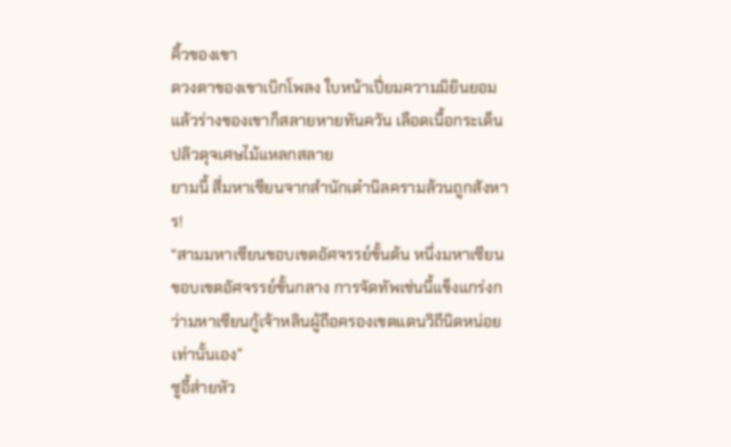คิ้วของเขา
ดวงตาของเขาเบิกโพลง ใบหน้าเปี่ยมความมิยินยอม
แล้วร่างของเขาก็สลายหายทันควัน เลือดเนื้อกระเด็นปลิวดุจเศษไม้แหลกสลาย
ยามนี้ สี่มหาเซียนจากสำนักเต๋านิลครามล้วนถูกสังหาร!
“สามมหาเซียนขอบเขตอัศจรรย์ขั้นต้น หนึ่งมหาเซียนขอบเขตอัศจรรย์ขั้นกลาง การจัดทัพเช่นนี้แข็งแกร่งกว่ามหาเซียนกู้เจ้าหลินผู้ถือครองเขตแดนวิถีนิดหน่อยเท่านั้นเอง”
ซูอี้ส่ายหัว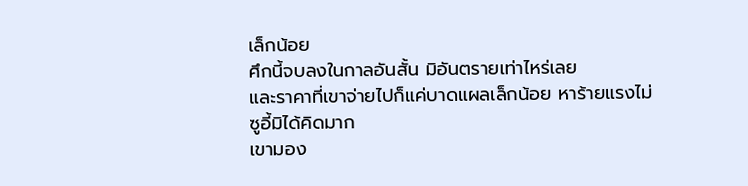เล็กน้อย
ศึกนี้จบลงในกาลอันสั้น มิอันตรายเท่าไหร่เลย
และราคาที่เขาจ่ายไปก็แค่บาดแผลเล็กน้อย หาร้ายแรงไม่
ซูอี้มิได้คิดมาก
เขามอง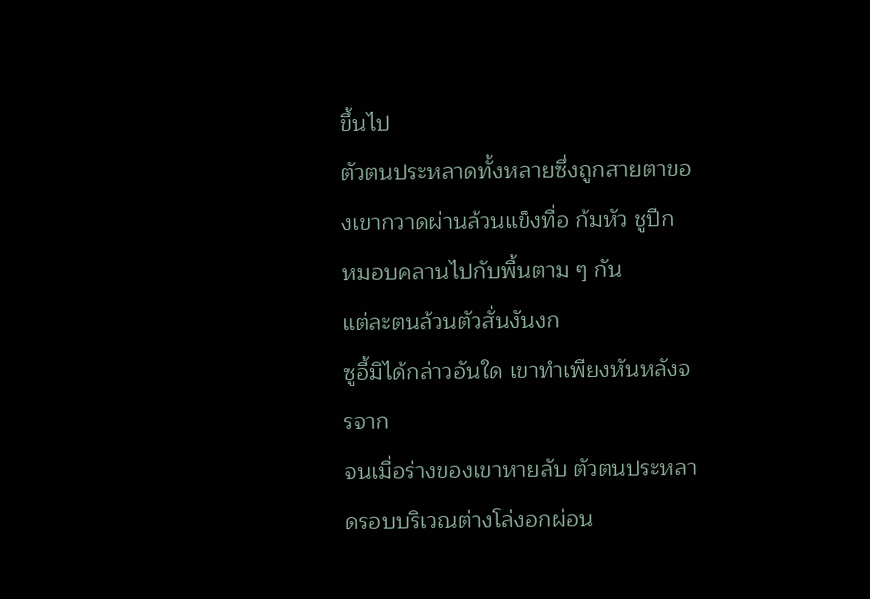ขึ้นไป
ตัวตนประหลาดทั้งหลายซึ่งถูกสายตาของเขากวาดผ่านล้วนแข็งทื่อ ก้มหัว ชูปีก หมอบคลานไปกับพื้นตาม ๆ กัน
แต่ละตนล้วนตัวสั่นงันงก
ซูอี้มิได้กล่าวอันใด เขาทำเพียงหันหลังจรจาก
จนเมื่อร่างของเขาหายลับ ตัวตนประหลาดรอบบริเวณต่างโล่งอกผ่อน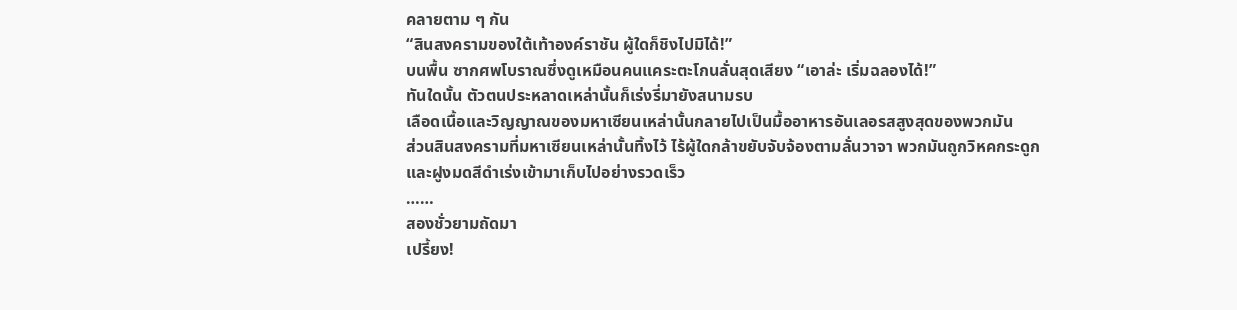คลายตาม ๆ กัน
“สินสงครามของใต้เท้าองค์ราชัน ผู้ใดก็ชิงไปมิได้!”
บนพื้น ซากศพโบราณซึ่งดูเหมือนคนแคระตะโกนลั่นสุดเสียง “เอาล่ะ เริ่มฉลองได้!”
ทันใดนั้น ตัวตนประหลาดเหล่านั้นก็เร่งรี่มายังสนามรบ
เลือดเนื้อและวิญญาณของมหาเซียนเหล่านั้นกลายไปเป็นมื้ออาหารอันเลอรสสูงสุดของพวกมัน
ส่วนสินสงครามที่มหาเซียนเหล่านั้นทิ้งไว้ ไร้ผู้ใดกล้าขยับจับจ้องตามลั่นวาจา พวกมันถูกวิหคกระดูกและฝูงมดสีดำเร่งเข้ามาเก็บไปอย่างรวดเร็ว
……
สองชั่วยามถัดมา
เปรี้ยง!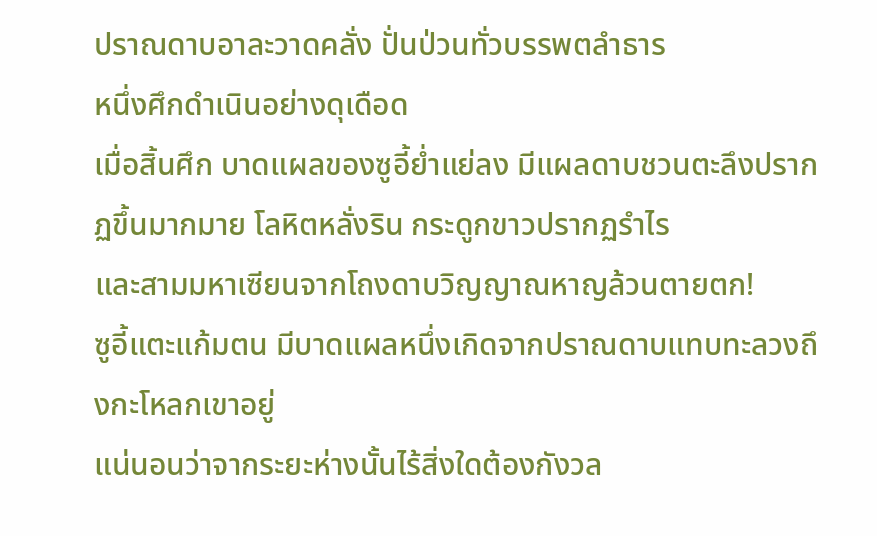ปราณดาบอาละวาดคลั่ง ปั่นป่วนทั่วบรรพตลำธาร
หนึ่งศึกดำเนินอย่างดุเดือด
เมื่อสิ้นศึก บาดแผลของซูอี้ย่ำแย่ลง มีแผลดาบชวนตะลึงปรากฏขึ้นมากมาย โลหิตหลั่งริน กระดูกขาวปรากฏรำไร
และสามมหาเซียนจากโถงดาบวิญญาณหาญล้วนตายตก!
ซูอี้แตะแก้มตน มีบาดแผลหนึ่งเกิดจากปราณดาบแทบทะลวงถึงกะโหลกเขาอยู่
แน่นอนว่าจากระยะห่างนั้นไร้สิ่งใดต้องกังวล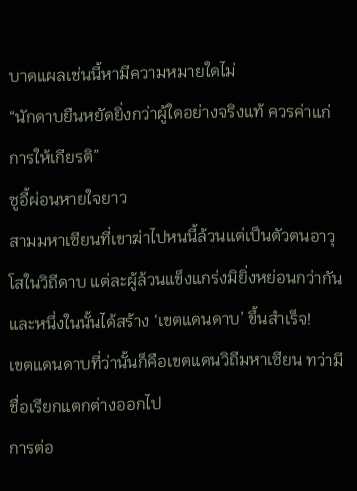บาดแผลเช่นนี้หามีความหมายใดไม่
“นักดาบยืนหยัดยิ่งกว่าผู้ใดอย่างจริงแท้ ควรค่าแก่การให้เกียรติ”
ซูอี้ผ่อนหายใจยาว
สามมหาเซียนที่เขาฆ่าไปหนนี้ล้วนแต่เป็นตัวตนอาวุโสในวิถีดาบ แต่ละผู้ล้วนแข็งแกร่งมิยิ่งหย่อนกว่ากัน และหนึ่งในนั้นได้สร้าง ‘เขตแดนดาบ’ ขึ้นสำเร็จ!
เขตแดนดาบที่ว่านั้นก็คือเขตแดนวิถีมหาเซียน ทว่ามีชื่อเรียกแตกต่างออกไป
การต่อ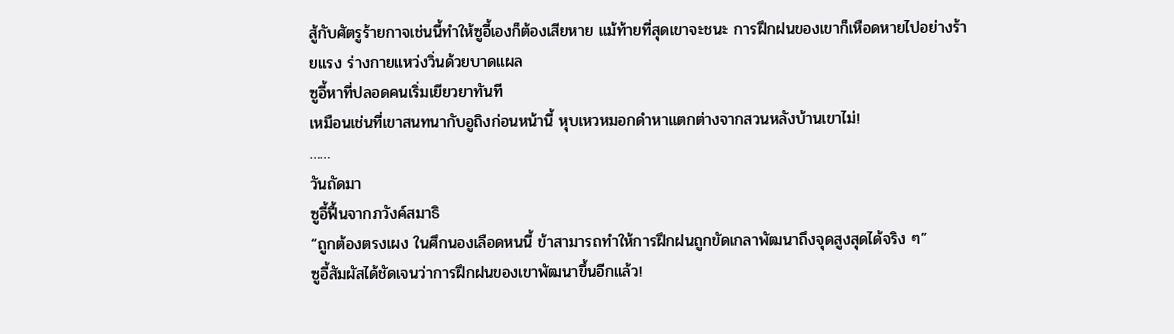สู้กับศัตรูร้ายกาจเช่นนี้ทำให้ซูอี้เองก็ต้องเสียหาย แม้ท้ายที่สุดเขาจะชนะ การฝึกฝนของเขาก็เหือดหายไปอย่างร้ายแรง ร่างกายแหว่งวิ่นด้วยบาดแผล
ซูอี้หาที่ปลอดคนเริ่มเยียวยาทันที
เหมือนเช่นที่เขาสนทนากับอูถิงก่อนหน้านี้ หุบเหวหมอกดำหาแตกต่างจากสวนหลังบ้านเขาไม่!
……
วันถัดมา
ซูอี้ฟื้นจากภวังค์สมาธิ
“ถูกต้องตรงเผง ในศึกนองเลือดหนนี้ ข้าสามารถทำให้การฝึกฝนถูกขัดเกลาพัฒนาถึงจุดสูงสุดได้จริง ๆ”
ซูอี้สัมผัสได้ชัดเจนว่าการฝึกฝนของเขาพัฒนาขึ้นอีกแล้ว!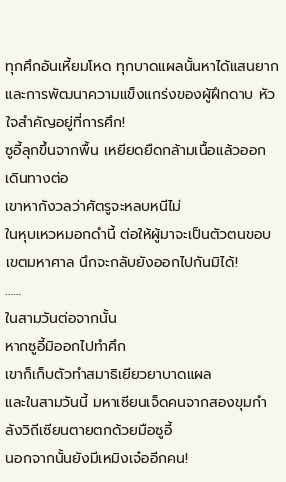ทุกศึกอันเหี้ยมโหด ทุกบาดแผลนั้นหาได้แสนยาก
และการพัฒนาความแข็งแกร่งของผู้ฝึกดาบ หัวใจสำคัญอยู่ที่การศึก!
ซูอี้ลุกขึ้นจากพื้น เหยียดยืดกล้ามเนื้อแล้วออกเดินทางต่อ
เขาหากังวลว่าศัตรูจะหลบหนีไม่
ในหุบเหวหมอกดำนี้ ต่อให้ผู้มาจะเป็นตัวตนขอบเขตมหาศาล นึกจะกลับยังออกไปกันมิได้!
……
ในสามวันต่อจากนั้น
หากซูอี้มิออกไปทำศึก
เขาก็เก็บตัวทำสมาธิเยียวยาบาดแผล
และในสามวันนี้ มหาเซียนเจ็ดคนจากสองขุมกำลังวิถีเซียนตายตกด้วยมือซูอี้
นอกจากนั้นยังมีเหมิงเจ๋ออีกคน!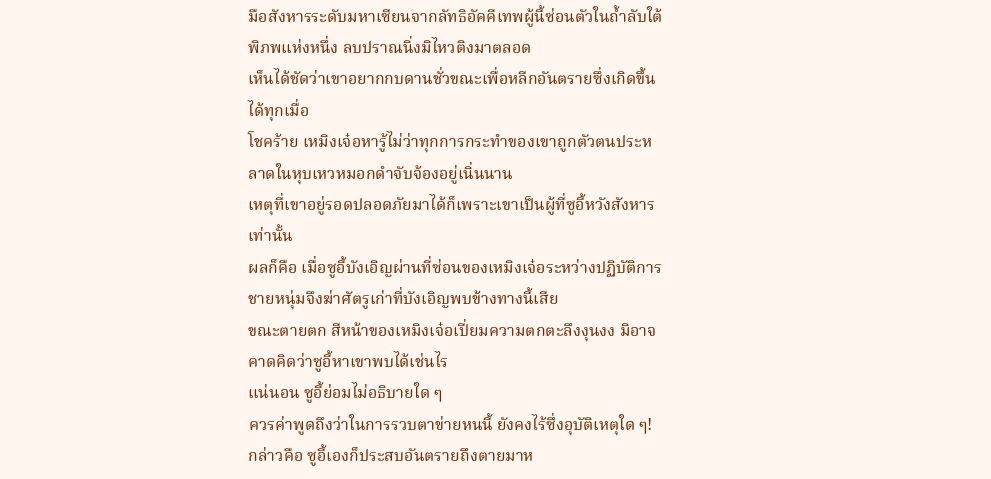มือสังหารระดับมหาเซียนจากลัทธิอัคคีเทพผู้นี้ซ่อนตัวในถ้ำลับใต้พิภพแห่งหนึ่ง ลบปราณนิ่งมิไหวติงมาตลอด
เห็นได้ชัดว่าเขาอยากกบดานชั่วขณะเพื่อหลีกอันตรายซึ่งเกิดขึ้นได้ทุกเมื่อ
โชคร้าย เหมิงเจ๋อหารู้ไม่ว่าทุกการกระทำของเขาถูกตัวตนประหลาดในหุบเหวหมอกดำจับจ้องอยู่เนิ่นนาน
เหตุที่เขาอยู่รอดปลอดภัยมาได้ก็เพราะเขาเป็นผู้ที่ซูอี้หวังสังหารเท่านั้น
ผลก็คือ เมื่อซูอี้บังเอิญผ่านที่ซ่อนของเหมิงเจ๋อระหว่างปฏิบัติการ ชายหนุ่มจึงฆ่าศัตรูเก่าที่บังเอิญพบข้างทางนี้เสีย
ขณะตายตก สีหน้าของเหมิงเจ๋อเปี่ยมความตกตะลึงงุนงง มิอาจคาดคิดว่าซูอี้หาเขาพบได้เช่นไร
แน่นอน ซูอี้ย่อมไม่อธิบายใด ๆ
ควรค่าพูดถึงว่าในการรวบตาข่ายหนนี้ ยังคงไร้ซึ่งอุบัติเหตุใด ๆ!
กล่าวคือ ซูอี้เองก็ประสบอันตรายถึงตายมาห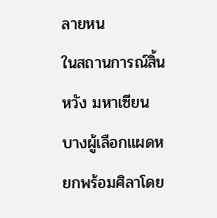ลายหน
ในสถานการณ์สิ้นหวัง มหาเซียนบางผู้เลือกแผดหยกพร้อมศิลาโดย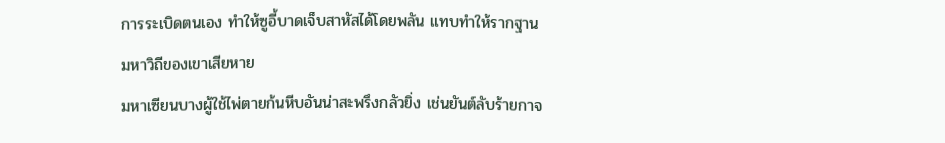การระเบิดตนเอง ทำให้ซูอี้บาดเจ็บสาหัสได้โดยพลัน แทบทำให้รากฐานมหาวิถีของเขาเสียหาย
มหาเซียนบางผู้ใช้ไพ่ตายก้นหีบอันน่าสะพรึงกลัวยิ่ง เช่นยันต์ลับร้ายกาจ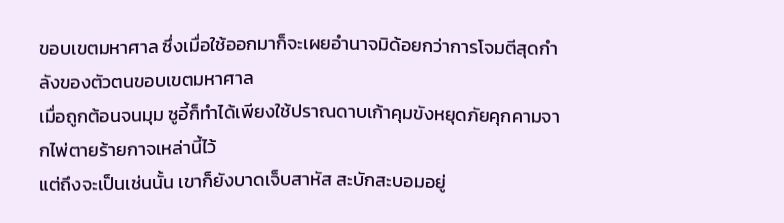ขอบเขตมหาศาล ซึ่งเมื่อใช้ออกมาก็จะเผยอำนาจมิด้อยกว่าการโจมตีสุดกำลังของตัวตนขอบเขตมหาศาล
เมื่อถูกต้อนจนมุม ซูอี้ก็ทำได้เพียงใช้ปราณดาบเก้าคุมขังหยุดภัยคุกคามจากไพ่ตายร้ายกาจเหล่านี้ไว้
แต่ถึงจะเป็นเช่นนั้น เขาก็ยังบาดเจ็บสาหัส สะบักสะบอมอยู่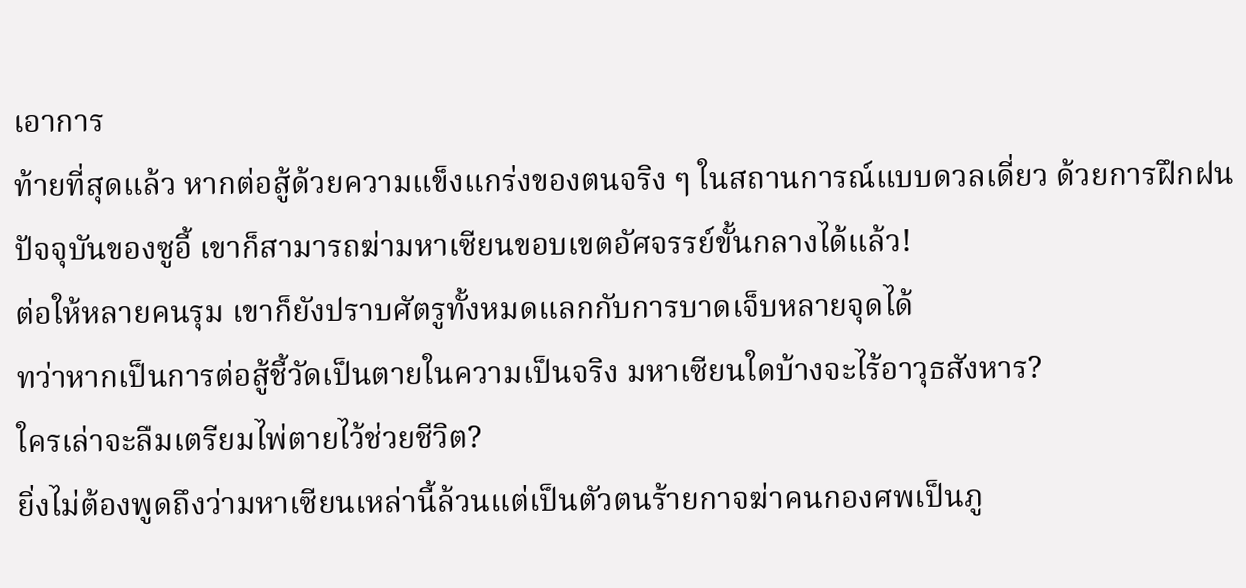เอาการ
ท้ายที่สุดแล้ว หากต่อสู้ด้วยความแข็งแกร่งของตนจริง ๆ ในสถานการณ์แบบดวลเดี่ยว ด้วยการฝึกฝนปัจจุบันของซูอี้ เขาก็สามารถฆ่ามหาเซียนขอบเขตอัศจรรย์ขั้นกลางได้แล้ว!
ต่อให้หลายคนรุม เขาก็ยังปราบศัตรูทั้งหมดแลกกับการบาดเจ็บหลายจุดได้
ทว่าหากเป็นการต่อสู้ชี้วัดเป็นตายในความเป็นจริง มหาเซียนใดบ้างจะไร้อาวุธสังหาร?
ใครเล่าจะลืมเตรียมไพ่ตายไว้ช่วยชีวิต?
ยิ่งไม่ต้องพูดถึงว่ามหาเซียนเหล่านี้ล้วนแต่เป็นตัวตนร้ายกาจฆ่าคนกองศพเป็นภู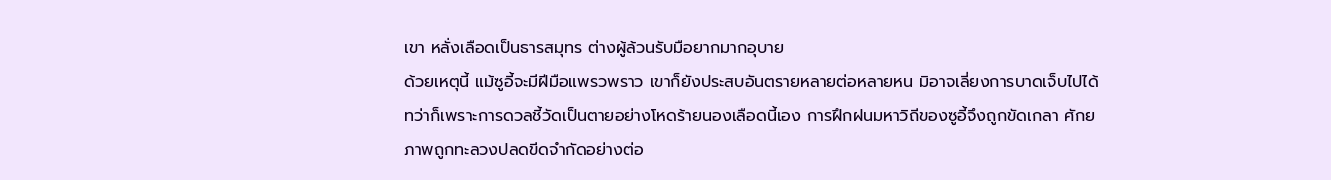เขา หลั่งเลือดเป็นธารสมุทร ต่างผู้ล้วนรับมือยากมากอุบาย
ด้วยเหตุนี้ แม้ซูอี้จะมีฝีมือแพรวพราว เขาก็ยังประสบอันตรายหลายต่อหลายหน มิอาจเลี่ยงการบาดเจ็บไปได้
ทว่าก็เพราะการดวลชี้วัดเป็นตายอย่างโหดร้ายนองเลือดนี้เอง การฝึกฝนมหาวิถีของซูอี้จึงถูกขัดเกลา ศักยภาพถูกทะลวงปลดขีดจำกัดอย่างต่อ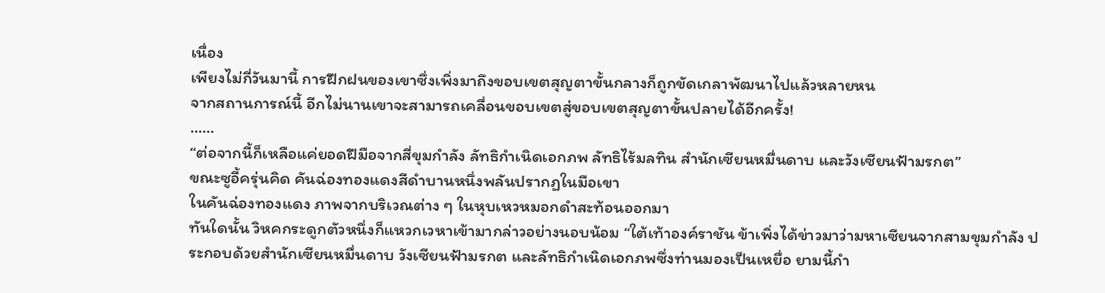เนื่อง
เพียงไม่กี่วันมานี้ การฝึกฝนของเขาซึ่งเพิ่งมาถึงขอบเขตสุญตาขั้นกลางก็ถูกขัดเกลาพัฒนาไปแล้วหลายหน
จากสถานการณ์นี้ อีกไม่นานเขาจะสามารถเคลื่อนขอบเขตสู่ขอบเขตสุญตาขั้นปลายได้อีกครั้ง!
……
“ต่อจากนี้ก็เหลือแค่ยอดฝีมือจากสี่ขุมกำลัง ลัทธิกำเนิดเอกภพ ลัทธิไร้มลทิน สำนักเซียนหมื่นดาบ และวังเซียนฟ้ามรกต”
ขณะซูอี้ครุ่นคิด คันฉ่องทองแดงสีดำบานหนึ่งพลันปรากฏในมือเขา
ในคันฉ่องทองแดง ภาพจากบริเวณต่าง ๆ ในหุบเหวหมอกดำสะท้อนออกมา
ทันใดนั้น วิหคกระดูกตัวหนึ่งก็แหวกเวหาเข้ามากล่าวอย่างนอบน้อม “ใต้เท้าองค์ราชัน ข้าเพิ่งได้ข่าวมาว่ามหาเซียนจากสามขุมกำลัง ประกอบด้วยสำนักเซียนหมื่นดาบ วังเซียนฟ้ามรกต และลัทธิกำเนิดเอกภพซึ่งท่านมองเป็นเหยื่อ ยามนี้กำ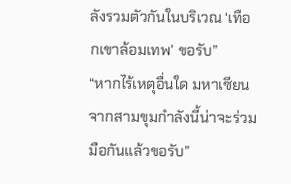ลังรวมตัวกันในบริเวณ ‘เทือกเขาล้อมเทพ’ ขอรับ”
“หากไร้เหตุอื่นใด มหาเซียนจากสามขุมกำลังนี้น่าจะร่วมมือกันแล้วขอรับ”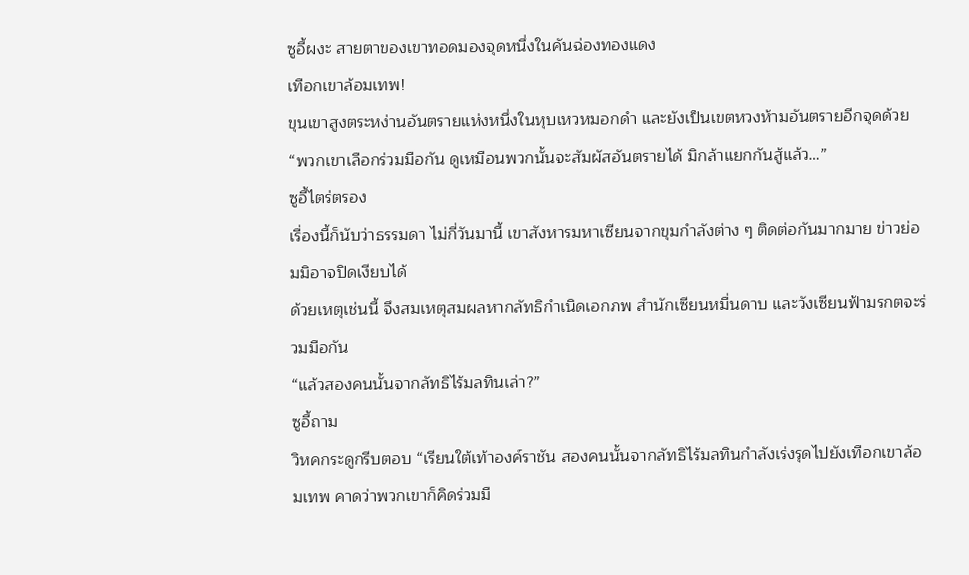ซูอี้ผงะ สายตาของเขาทอดมองจุดหนึ่งในคันฉ่องทองแดง
เทือกเขาล้อมเทพ!
ขุนเขาสูงตระหง่านอันตรายแห่งหนึ่งในหุบเหวหมอกดำ และยังเป็นเขตหวงห้ามอันตรายอีกจุดด้วย
“พวกเขาเลือกร่วมมือกัน ดูเหมือนพวกนั้นจะสัมผัสอันตรายได้ มิกล้าแยกกันสู้แล้ว…”
ซูอี้ไตร่ตรอง
เรื่องนี้ก็นับว่าธรรมดา ไม่กี่วันมานี้ เขาสังหารมหาเซียนจากขุมกำลังต่าง ๆ ติดต่อกันมากมาย ข่าวย่อมมิอาจปิดเงียบได้
ด้วยเหตุเช่นนี้ จึงสมเหตุสมผลหากลัทธิกำเนิดเอกภพ สำนักเซียนหมื่นดาบ และวังเซียนฟ้ามรกตจะร่วมมือกัน
“แล้วสองคนนั้นจากลัทธิไร้มลทินเล่า?”
ซูอี้ถาม
วิหคกระดูกรีบตอบ “เรียนใต้เท้าองค์ราชัน สองคนนั้นจากลัทธิไร้มลทินกำลังเร่งรุดไปยังเทือกเขาล้อมเทพ คาดว่าพวกเขาก็คิดร่วมมื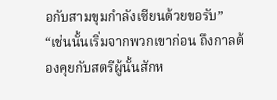อกับสามขุมกำลังเซียนด้วยขอรับ”
“เช่นนั้นเริ่มจากพวกเขาก่อน ถึงกาลต้องคุยกับสตรีผู้นั้นสักห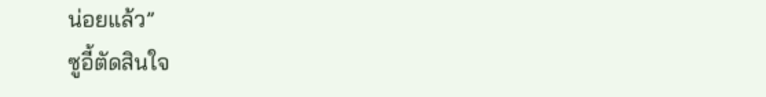น่อยแล้ว”
ซูอี้ตัดสินใจ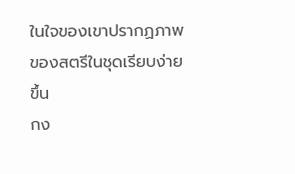ในใจของเขาปรากฏภาพของสตรีในชุดเรียบง่ายขึ้น
กง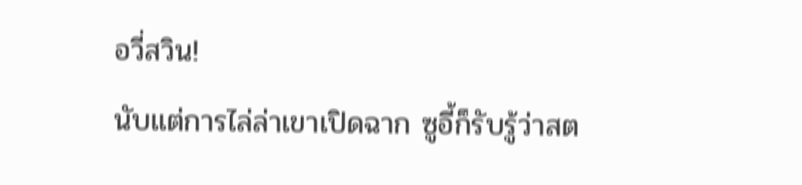อวี่สวิน!
นับแต่การไล่ล่าเขาเปิดฉาก ซูอี้ก็รับรู้ว่าสต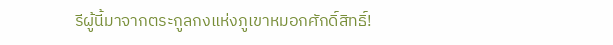รีผู้นี้มาจากตระกูลกงแห่งภูเขาหมอกศักดิ์สิทธิ์!